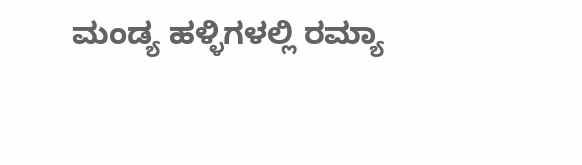ಮಂಡ್ಯ ಹಳ್ಳಿಗಳಲ್ಲಿ ರಮ್ಯಾ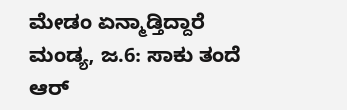ಮೇಡಂ ಏನ್ಮಾಡ್ತಿದ್ದಾರೆ
ಮಂಡ್ಯ, ಜ.6: ಸಾಕು ತಂದೆ ಆರ್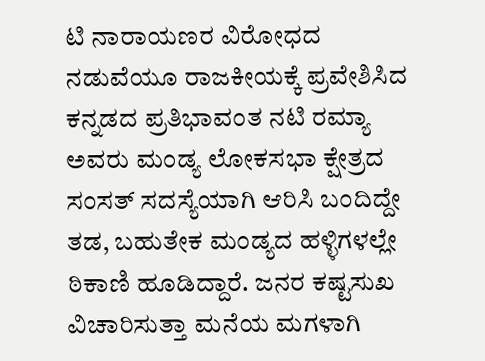ಟಿ ನಾರಾಯಣರ ವಿರೋಧದ ನಡುವೆಯೂ ರಾಜಕೀಯಕ್ಕೆ ಪ್ರವೇಶಿಸಿದ ಕನ್ನಡದ ಪ್ರತಿಭಾವಂತ ನಟಿ ರಮ್ಯಾ ಅವರು ಮಂಡ್ಯ ಲೋಕಸಭಾ ಕ್ಷೇತ್ರದ ಸಂಸತ್ ಸದಸ್ಯೆಯಾಗಿ ಆರಿಸಿ ಬಂದಿದ್ದೇ ತಡ, ಬಹುತೇಕ ಮಂಡ್ಯದ ಹಳ್ಳಿಗಳಲ್ಲೇ ಠಿಕಾಣಿ ಹೂಡಿದ್ದಾರೆ. ಜನರ ಕಷ್ಟಸುಖ ವಿಚಾರಿಸುತ್ತಾ ಮನೆಯ ಮಗಳಾಗಿ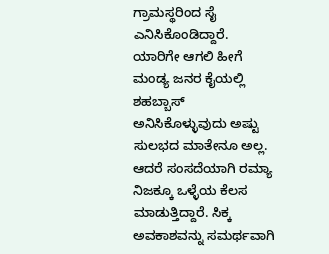ಗ್ರಾಮಸ್ಥರಿಂದ ಸೈ ಎನಿಸಿಕೊಂಡಿದ್ದಾರೆ.
ಯಾರಿಗೇ ಆಗಲಿ ಹೀಗೆ ಮಂಡ್ಯ ಜನರ ಕೈಯಲ್ಲಿ ಶಹಬ್ಬಾಸ್ ಅನಿಸಿಕೊಳ್ಳುವುದು ಅಷ್ಟು ಸುಲಭದ ಮಾತೇನೂ ಅಲ್ಲ. ಆದರೆ ಸಂಸದೆಯಾಗಿ ರಮ್ಯಾ ನಿಜಕ್ಕೂ ಒಳ್ಳೆಯ ಕೆಲಸ ಮಾಡುತ್ತಿದ್ದಾರೆ. ಸಿಕ್ಕ ಅವಕಾಶವನ್ನು ಸಮರ್ಥವಾಗಿ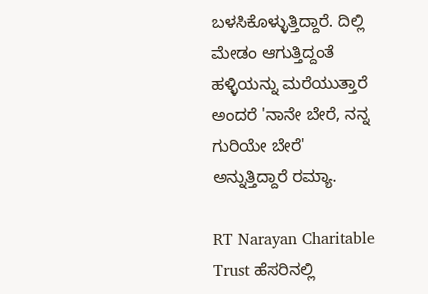ಬಳಸಿಕೊಳ್ಳುತ್ತಿದ್ದಾರೆ. ದಿಲ್ಲಿ ಮೇಡಂ ಆಗುತ್ತಿದ್ದಂತೆ ಹಳ್ಳಿಯನ್ನು ಮರೆಯುತ್ತಾರೆ ಅಂದರೆ 'ನಾನೇ ಬೇರೆ, ನನ್ನ ಗುರಿಯೇ ಬೇರೆ' ಅನ್ನುತ್ತಿದ್ದಾರೆ ರಮ್ಯಾ.

RT Narayan Charitable Trust ಹೆಸರಿನಲ್ಲಿ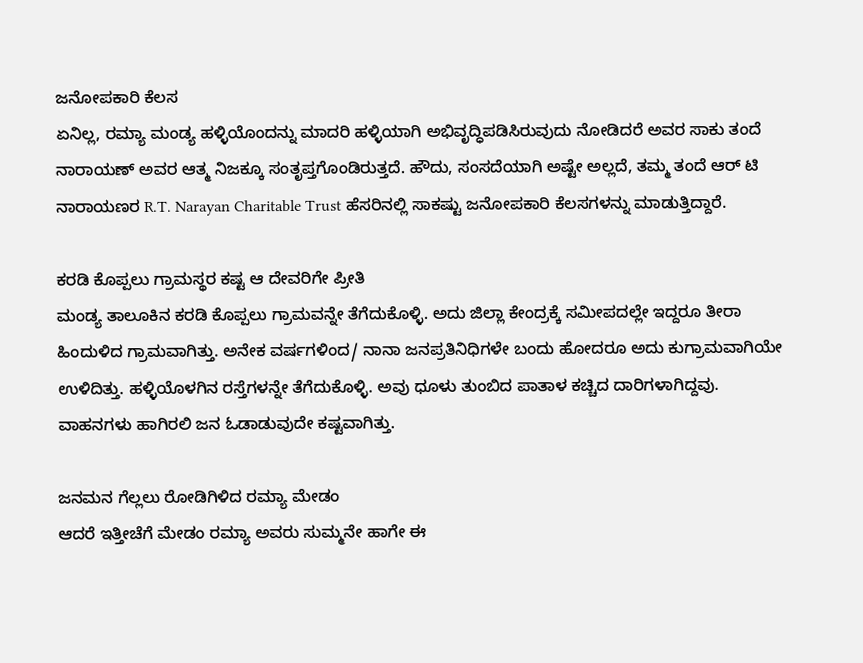ಜನೋಪಕಾರಿ ಕೆಲಸ
ಏನಿಲ್ಲ, ರಮ್ಯಾ ಮಂಡ್ಯ ಹಳ್ಳಿಯೊಂದನ್ನು ಮಾದರಿ ಹಳ್ಳಿಯಾಗಿ ಅಭಿವೃದ್ಧಿಪಡಿಸಿರುವುದು ನೋಡಿದರೆ ಅವರ ಸಾಕು ತಂದೆ ನಾರಾಯಣ್ ಅವರ ಆತ್ಮ ನಿಜಕ್ಕೂ ಸಂತೃಪ್ತಗೊಂಡಿರುತ್ತದೆ. ಹೌದು, ಸಂಸದೆಯಾಗಿ ಅಷ್ಟೇ ಅಲ್ಲದೆ, ತಮ್ಮ ತಂದೆ ಆರ್ ಟಿ ನಾರಾಯಣರ R.T. Narayan Charitable Trust ಹೆಸರಿನಲ್ಲಿ ಸಾಕಷ್ಟು ಜನೋಪಕಾರಿ ಕೆಲಸಗಳನ್ನು ಮಾಡುತ್ತಿದ್ದಾರೆ.

ಕರಡಿ ಕೊಪ್ಪಲು ಗ್ರಾಮಸ್ಥರ ಕಷ್ಟ ಆ ದೇವರಿಗೇ ಪ್ರೀತಿ
ಮಂಡ್ಯ ತಾಲೂಕಿನ ಕರಡಿ ಕೊಪ್ಪಲು ಗ್ರಾಮವನ್ನೇ ತೆಗೆದುಕೊಳ್ಳಿ. ಅದು ಜಿಲ್ಲಾ ಕೇಂದ್ರಕ್ಕೆ ಸಮೀಪದಲ್ಲೇ ಇದ್ದರೂ ತೀರಾ ಹಿಂದುಳಿದ ಗ್ರಾಮವಾಗಿತ್ತು. ಅನೇಕ ವರ್ಷಗಳಿಂದ/ ನಾನಾ ಜನಪ್ರತಿನಿಧಿಗಳೇ ಬಂದು ಹೋದರೂ ಅದು ಕುಗ್ರಾಮವಾಗಿಯೇ ಉಳಿದಿತ್ತು. ಹಳ್ಳಿಯೊಳಗಿನ ರಸ್ತೆಗಳನ್ನೇ ತೆಗೆದುಕೊಳ್ಳಿ. ಅವು ಧೂಳು ತುಂಬಿದ ಪಾತಾಳ ಕಚ್ಚಿದ ದಾರಿಗಳಾಗಿದ್ದವು. ವಾಹನಗಳು ಹಾಗಿರಲಿ ಜನ ಓಡಾಡುವುದೇ ಕಷ್ಟವಾಗಿತ್ತು.

ಜನಮನ ಗೆಲ್ಲಲು ರೋಡಿಗಿಳಿದ ರಮ್ಯಾ ಮೇಡಂ
ಆದರೆ ಇತ್ತೀಚೆಗೆ ಮೇಡಂ ರಮ್ಯಾ ಅವರು ಸುಮ್ಮನೇ ಹಾಗೇ ಈ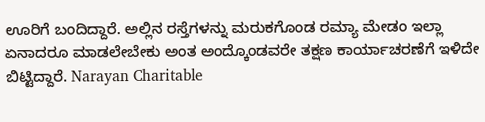ಊರಿಗೆ ಬಂದಿದ್ದಾರೆ. ಅಲ್ಲಿನ ರಸ್ತೆಗಳನ್ನು ಮರುಕಗೊಂಡ ರಮ್ಯಾ ಮೇಡಂ ಇಲ್ಲಾ ಏನಾದರೂ ಮಾಡಲೇಬೇಕು ಅಂತ ಅಂದ್ಕೊಂಡವರೇ ತಕ್ಷಣ ಕಾರ್ಯಾಚರಣೆಗೆ ಇಳಿದೇ ಬಿಟ್ಟಿದ್ದಾರೆ. Narayan Charitable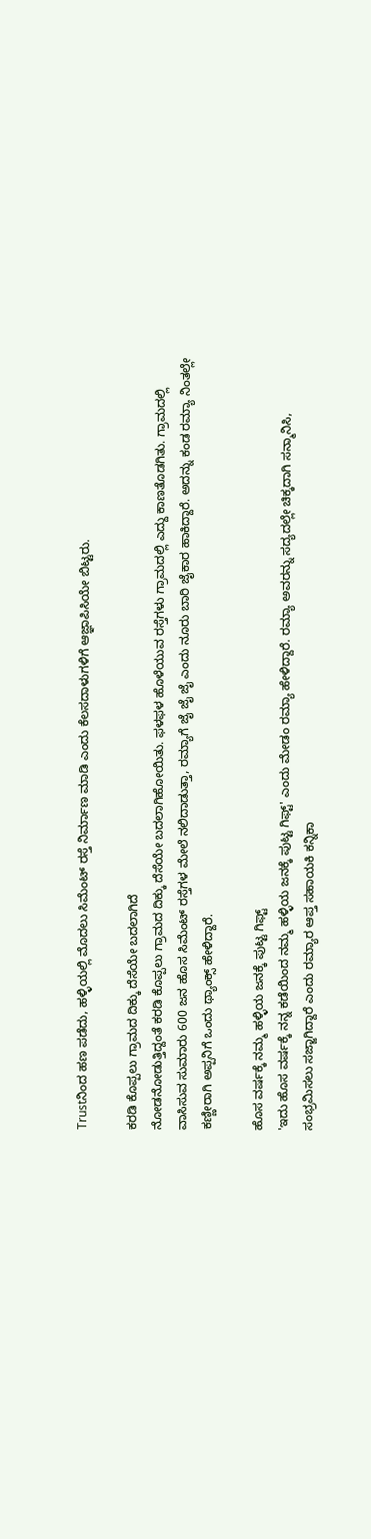Trustನಿಂದ ಹಣ ಪಡೆದು, ಹಳ್ಳಿಯಲ್ಲಿ ಮೊದಲು ಸಿಮೆಂಟ್ ರಸ್ತೆ ನಿರ್ಮಾಣ ಮಾಡಿ ಎಂದು ಕೆಲಸದಾಳುಗಳಿಗೆ ಆಜ್ಞಾಪಿಸಿಯೇ ಬಿಟ್ಟರು.

ಕರಡಿ ಕೊಪ್ಪಲು ಗ್ರಾಮದ ದಿಕ್ಕು ದೆಸೆಯೇ ಬದಲಾಗಿದೆ
ನೋಡನೋಡುತ್ತಿದ್ದಂತೆ ಕರಡಿ ಕೊಪ್ಪಲು ಗ್ರಾಮದ ದಿಕ್ಕು ದೆಸೆಯೇ ಬದಲಾಗಿಹೋಯಿತು. ಫಳಫಳ ಹೊಳೆಯುವ ರಸ್ತೆಗಳು ಗ್ರಾಮದಲ್ಲಿ ಎದ್ದು ಕಾಣತೊಡಗಿತು. ಗ್ರಾಮದಲ್ಲಿ ವಾಸಿಸುವ ಸುಮಾರು 600 ಜನ ಹೊಸ ಸಿಮೆಂಟ್ ರಸ್ತೆಗಳ ಮೇಲೆ ನಲಿದಾಡುತ್ತಾ, ರಮ್ಯಾಗೆ ಜೈ ಜೈ ಜೈ ಎಂದು ನೂರು ಬಾರಿ ಜೈಕಾರ ಹಾಕಿದ್ದಾರೆ. ಅದನ್ನು ಕಂಡ ರಮ್ಯಾ ನಿಂತಲ್ಲೇ ಕಣ್ಣೀರಾಗಿ ಅಪ್ಪನಿಗೆ ಒಂದು ಥ್ಯಾಂಕ್ಸ್ ಹೇಳಿದ್ದಾರೆ.

ಹೊಸ ವರ್ಷಕ್ಕೆ ನಮ್ಮ ಹಳ್ಳಿಯ ಜನಕ್ಕೆ ಪುಟ್ಟ ಗಿಫ್ಟ್
'ಇದು ಹೊಸ ವರ್ಷಕ್ಕೆ ನನ್ನ ಕಡೆಯಿಂದ ನಮ್ಮ ಹಳ್ಳಿಯ ಜನಕ್ಕೆ ಪುಟ್ಟ ಗಿಫ್ಟ್' ಎಂದು ಮೇಡಂ ರಮ್ಯಾ ಹೇಳಿದ್ದಾರೆ. ರಮ್ಯಾ ಅವರನ್ನು ಸದ್ಯದಲ್ಲೇ ಚಿಕ್ಕದಾಗಿ ಸನ್ಮಾನಿಸಿ, ಸಂಭ್ರಮಿಸಲು ಸಜ್ಜಾಗಿದ್ದಾರೆ ಎಂದು ರಮ್ಯಾರ ಆಪ್ತ ಸಹಾಯಕಿ ಕನ್ನಿಕಾ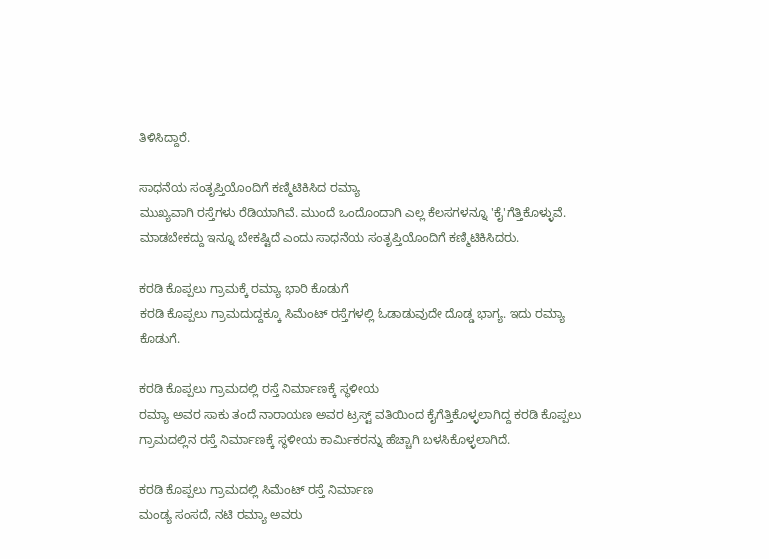ತಿಳಿಸಿದ್ದಾರೆ.

ಸಾಧನೆಯ ಸಂತೃಪ್ತಿಯೊಂದಿಗೆ ಕಣ್ಮಿಟಿಕಿಸಿದ ರಮ್ಯಾ
ಮುಖ್ಯವಾಗಿ ರಸ್ತೆಗಳು ರೆಡಿಯಾಗಿವೆ. ಮುಂದೆ ಒಂದೊಂದಾಗಿ ಎಲ್ಲ ಕೆಲಸಗಳನ್ನೂ 'ಕೈ'ಗೆತ್ತಿಕೊಳ್ಳುವೆ. ಮಾಡಬೇಕದ್ದು ಇನ್ನೂ ಬೇಕಷ್ಟಿದೆ ಎಂದು ಸಾಧನೆಯ ಸಂತೃಪ್ತಿಯೊಂದಿಗೆ ಕಣ್ಮಿಟಿಕಿಸಿದರು.

ಕರಡಿ ಕೊಪ್ಪಲು ಗ್ರಾಮಕ್ಕೆ ರಮ್ಯಾ ಭಾರಿ ಕೊಡುಗೆ
ಕರಡಿ ಕೊಪ್ಪಲು ಗ್ರಾಮದುದ್ದಕ್ಕೂ ಸಿಮೆಂಟ್ ರಸ್ತೆಗಳಲ್ಲಿ ಓಡಾಡುವುದೇ ದೊಡ್ಡ ಭಾಗ್ಯ. ಇದು ರಮ್ಯಾ ಕೊಡುಗೆ.

ಕರಡಿ ಕೊಪ್ಪಲು ಗ್ರಾಮದಲ್ಲಿ ರಸ್ತೆ ನಿರ್ಮಾಣಕ್ಕೆ ಸ್ಥಳೀಯ
ರಮ್ಯಾ ಅವರ ಸಾಕು ತಂದೆ ನಾರಾಯಣ ಅವರ ಟ್ರಸ್ಟ್ ವತಿಯಿಂದ ಕೈಗೆತ್ತಿಕೊಳ್ಳಲಾಗಿದ್ದ ಕರಡಿ ಕೊಪ್ಪಲು ಗ್ರಾಮದಲ್ಲಿನ ರಸ್ತೆ ನಿರ್ಮಾಣಕ್ಕೆ ಸ್ಥಳೀಯ ಕಾರ್ಮಿಕರನ್ನು ಹೆಚ್ಚಾಗಿ ಬಳಸಿಕೊಳ್ಳಲಾಗಿದೆ.

ಕರಡಿ ಕೊಪ್ಪಲು ಗ್ರಾಮದಲ್ಲಿ ಸಿಮೆಂಟ್ ರಸ್ತೆ ನಿರ್ಮಾಣ
ಮಂಡ್ಯ ಸಂಸದೆ, ನಟಿ ರಮ್ಯಾ ಅವರು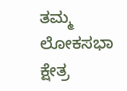ತಮ್ಮ ಲೋಕಸಭಾ ಕ್ಷೇತ್ರ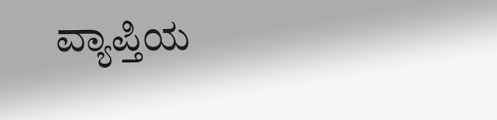ವ್ಯಾಪ್ತಿಯ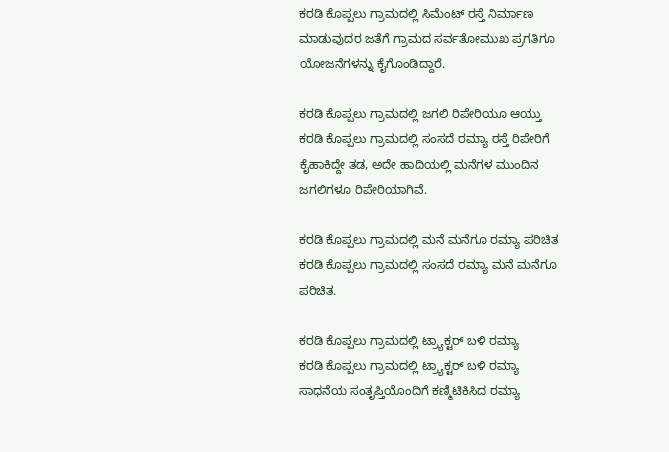ಕರಡಿ ಕೊಪ್ಪಲು ಗ್ರಾಮದಲ್ಲಿ ಸಿಮೆಂಟ್ ರಸ್ತೆ ನಿರ್ಮಾಣ ಮಾಡುವುದರ ಜತೆಗೆ ಗ್ರಾಮದ ಸರ್ವತೋಮುಖ ಪ್ರಗತಿಗೂ ಯೋಜನೆಗಳನ್ನು ಕೈಗೊಂಡಿದ್ದಾರೆ.

ಕರಡಿ ಕೊಪ್ಪಲು ಗ್ರಾಮದಲ್ಲಿ ಜಗಲಿ ರಿಪೇರಿಯೂ ಆಯ್ತು
ಕರಡಿ ಕೊಪ್ಪಲು ಗ್ರಾಮದಲ್ಲಿ ಸಂಸದೆ ರಮ್ಯಾ ರಸ್ತೆ ರಿಪೇರಿಗೆ ಕೈಹಾಕಿದ್ದೇ ತಡ, ಅದೇ ಹಾದಿಯಲ್ಲಿ ಮನೆಗಳ ಮುಂದಿನ ಜಗಲಿಗಳೂ ರಿಪೇರಿಯಾಗಿವೆ.

ಕರಡಿ ಕೊಪ್ಪಲು ಗ್ರಾಮದಲ್ಲಿ ಮನೆ ಮನೆಗೂ ರಮ್ಯಾ ಪರಿಚಿತ
ಕರಡಿ ಕೊಪ್ಪಲು ಗ್ರಾಮದಲ್ಲಿ ಸಂಸದೆ ರಮ್ಯಾ ಮನೆ ಮನೆಗೂ ಪರಿಚಿತ.

ಕರಡಿ ಕೊಪ್ಪಲು ಗ್ರಾಮದಲ್ಲಿ ಟ್ರ್ಯಾಕ್ಟರ್ ಬಳಿ ರಮ್ಯಾ
ಕರಡಿ ಕೊಪ್ಪಲು ಗ್ರಾಮದಲ್ಲಿ ಟ್ರ್ಯಾಕ್ಟರ್ ಬಳಿ ರಮ್ಯಾ
ಸಾಧನೆಯ ಸಂತೃಪ್ತಿಯೊಂದಿಗೆ ಕಣ್ಮಿಟಿಕಿಸಿದ ರಮ್ಯಾ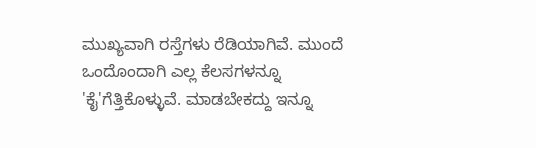ಮುಖ್ಯವಾಗಿ ರಸ್ತೆಗಳು ರೆಡಿಯಾಗಿವೆ. ಮುಂದೆ ಒಂದೊಂದಾಗಿ ಎಲ್ಲ ಕೆಲಸಗಳನ್ನೂ 'ಕೈ'ಗೆತ್ತಿಕೊಳ್ಳುವೆ. ಮಾಡಬೇಕದ್ದು ಇನ್ನೂ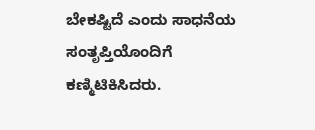ಬೇಕಷ್ಟಿದೆ ಎಂದು ಸಾಧನೆಯ ಸಂತೃಪ್ತಿಯೊಂದಿಗೆ ಕಣ್ಮಿಟಿಕಿಸಿದರು.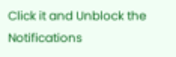Click it and Unblock the Notifications